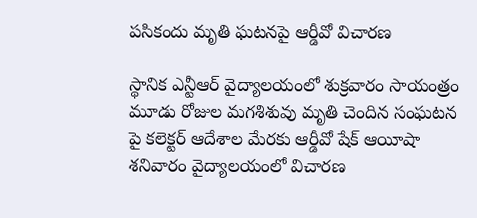పసికందు మృతి ఘటనపై ఆర్డీవో విచారణ

స్థానిక ఎన్టీఆర్‌ వైద్యాలయంలో శుక్రవారం సాయంత్రం మూడు రోజుల మగశిశువు మృతి చెందిన సంఘటన పై కలెక్టర్‌ ఆదేశాల మేరకు ఆర్డీవో షేక్‌ ఆయీషా శనివారం వైద్యాలయంలో విచారణ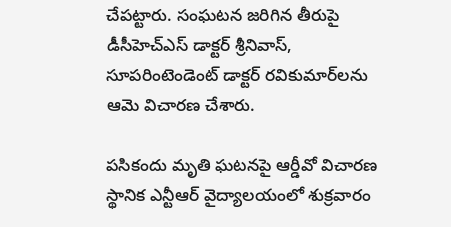చేపట్టారు. సంఘటన జరిగిన తీరుపై డీసీహెచ్‌ఎస్‌ డాక్టర్‌ శ్రీనివాస్‌, సూపరింటెండెంట్‌ డాక్టర్‌ రవికుమార్‌లను ఆమె విచారణ చేశారు.

పసికందు మృతి ఘటనపై ఆర్డీవో విచారణ
స్థానిక ఎన్టీఆర్‌ వైద్యాలయంలో శుక్రవారం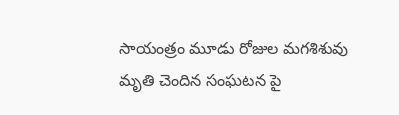సాయంత్రం మూడు రోజుల మగశిశువు మృతి చెందిన సంఘటన పై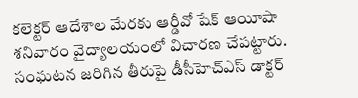కలెక్టర్‌ ఆదేశాల మేరకు ఆర్డీవో షేక్‌ ఆయీషా శనివారం వైద్యాలయంలో విచారణ చేపట్టారు. సంఘటన జరిగిన తీరుపై డీసీహెచ్‌ఎస్‌ డాక్టర్‌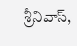శ్రీనివాస్‌,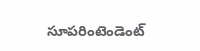సూపరింటెండెంట్‌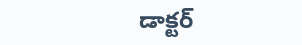డాక్టర్‌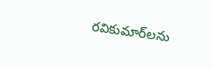రవికుమార్‌లను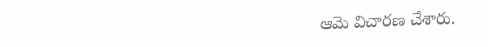ఆమె విచారణ చేశారు.